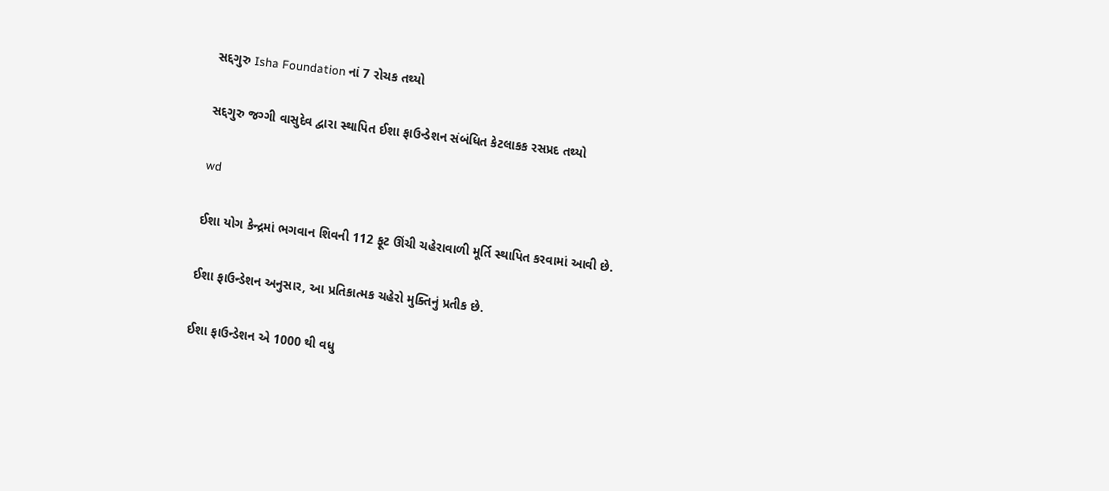સદ્દગુરુ Isha Foundation નાં 7 રોચક તથ્યો

સદ્દગુરુ જગ્ગી વાસુદેવ દ્વારા સ્થાપિત ઈશા ફાઉન્ડેશન સંબંધિત કેટલાકક રસપ્રદ તથ્યો

wd

ઈશા યોગ કેન્દ્રમાં ભગવાન શિવની 112 ફૂટ ઊંચી ચહેરાવાળી મૂર્તિ સ્થાપિત કરવામાં આવી છે.

ઈશા ફાઉન્ડેશન અનુસાર, આ પ્રતિકાત્મક ચહેરો મુક્તિનું પ્રતીક છે.

ઈશા ફાઉન્ડેશન એ 1000 થી વધુ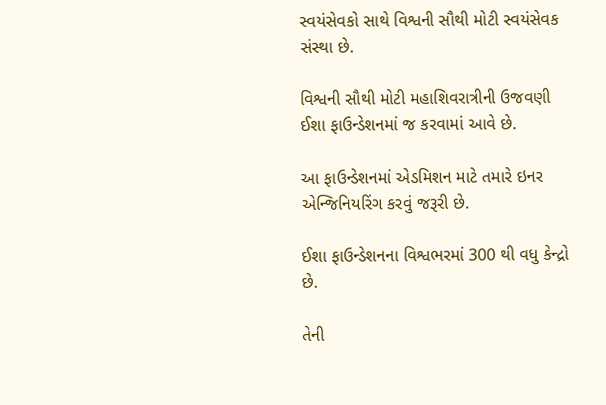સ્વયંસેવકો સાથે વિશ્વની સૌથી મોટી સ્વયંસેવક સંસ્થા છે.

વિશ્વની સૌથી મોટી મહાશિવરાત્રીની ઉજવણી ઈશા ફાઉન્ડેશનમાં જ કરવામાં આવે છે.

આ ફાઉન્ડેશનમાં એડમિશન માટે તમારે ઇનર એન્જિનિયરિંગ કરવું જરૂરી છે.

ઈશા ફાઉન્ડેશનના વિશ્વભરમાં 300 થી વધુ કેન્દ્રો છે.

તેની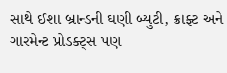સાથે ઈશા બ્રાન્ડની ઘણી બ્યુટી, ક્રાફ્ટ અને ગારમેન્ટ પ્રોડક્ટ્સ પણ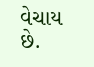વેચાય છે.